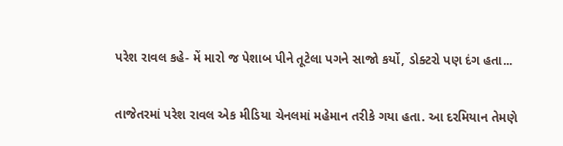પરેશ રાવલ કહે- મેં મારો જ પેશાબ પીને તૂટેલા પગને સાજો કર્યો, ડોક્ટરો પણ દંગ હતા...

તાજેતરમાં પરેશ રાવલ એક મીડિયા ચેનલમાં મહેમાન તરીકે ગયા હતા. આ દરમિયાન તેમણે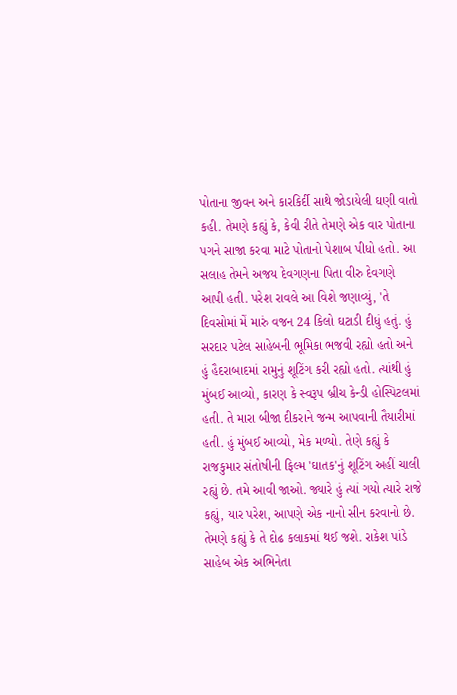પોતાના જીવન અને કારકિર્દી સાથે જોડાયેલી ઘણી વાતો કહી. તેમણે કહ્યું કે, કેવી રીતે તેમણે એક વાર પોતાના પગને સાજા કરવા માટે પોતાનો પેશાબ પીધો હતો. આ સલાહ તેમને અજય દેવગણના પિતા વીરુ દેવગણે આપી હતી. પરેશ રાવલે આ વિશે જણાવ્યું, 'તે દિવસોમાં મેં મારું વજન 24 કિલો ઘટાડી દીધું હતું. હું સરદાર પટેલ સાહેબની ભૂમિકા ભજવી રહ્યો હતો અને હું હૈદરાબાદમાં રામુનું શૂટિંગ કરી રહ્યો હતો. ત્યાંથી હું મુંબઈ આવ્યો, કારણ કે સ્વરૂપ બ્રીચ કેન્ડી હોસ્પિટલમાં હતી. તે મારા બીજા દીકરાને જન્મ આપવાની તૈયારીમાં હતી. હું મુંબઈ આવ્યો, મેક મળ્યો. તેણે કહ્યું કે રાજકુમાર સંતોષીની ફિલ્મ 'ઘાતક'નું શૂટિંગ અહીં ચાલી રહ્યું છે. તમે આવી જાઓ. જ્યારે હું ત્યાં ગયો ત્યારે રાજે કહ્યું, યાર પરેશ, આપણે એક નાનો સીન કરવાનો છે. તેમણે કહ્યું કે તે દોઢ કલાકમાં થઈ જશે. રાકેશ પાંડે સાહેબ એક અભિનેતા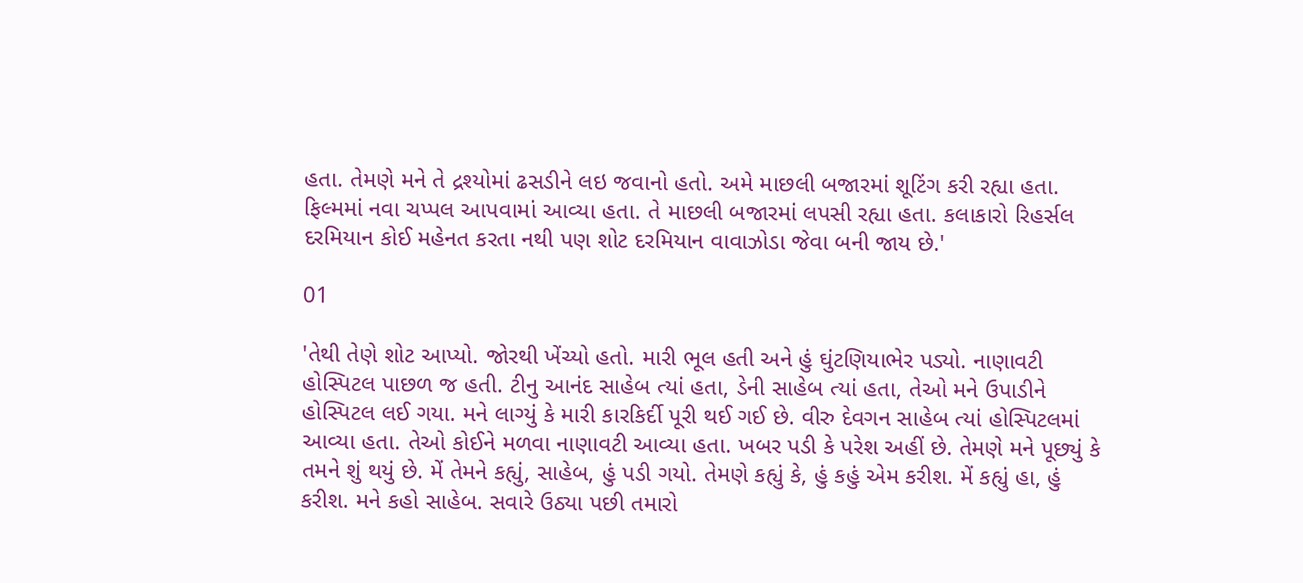હતા. તેમણે મને તે દ્રશ્યોમાં ઢસડીને લઇ જવાનો હતો. અમે માછલી બજારમાં શૂટિંગ કરી રહ્યા હતા. ફિલ્મમાં નવા ચપ્પલ આપવામાં આવ્યા હતા. તે માછલી બજારમાં લપસી રહ્યા હતા. કલાકારો રિહર્સલ દરમિયાન કોઈ મહેનત કરતા નથી પણ શોટ દરમિયાન વાવાઝોડા જેવા બની જાય છે.'

01

'તેથી તેણે શોટ આપ્યો. જોરથી ખેંચ્યો હતો. મારી ભૂલ હતી અને હું ઘુંટણિયાભેર પડ્યો. નાણાવટી હોસ્પિટલ પાછળ જ હતી. ટીનુ આનંદ સાહેબ ત્યાં હતા, ડેની સાહેબ ત્યાં હતા, તેઓ મને ઉપાડીને હોસ્પિટલ લઈ ગયા. મને લાગ્યું કે મારી કારકિર્દી પૂરી થઈ ગઈ છે. વીરુ દેવગન સાહેબ ત્યાં હોસ્પિટલમાં આવ્યા હતા. તેઓ કોઈને મળવા નાણાવટી આવ્યા હતા. ખબર પડી કે પરેશ અહીં છે. તેમણે મને પૂછ્યું કે તમને શું થયું છે. મેં તેમને કહ્યું, સાહેબ, હું પડી ગયો. તેમણે કહ્યું કે, હું કહું એમ કરીશ. મેં કહ્યું હા, હું કરીશ. મને કહો સાહેબ. સવારે ઉઠ્યા પછી તમારો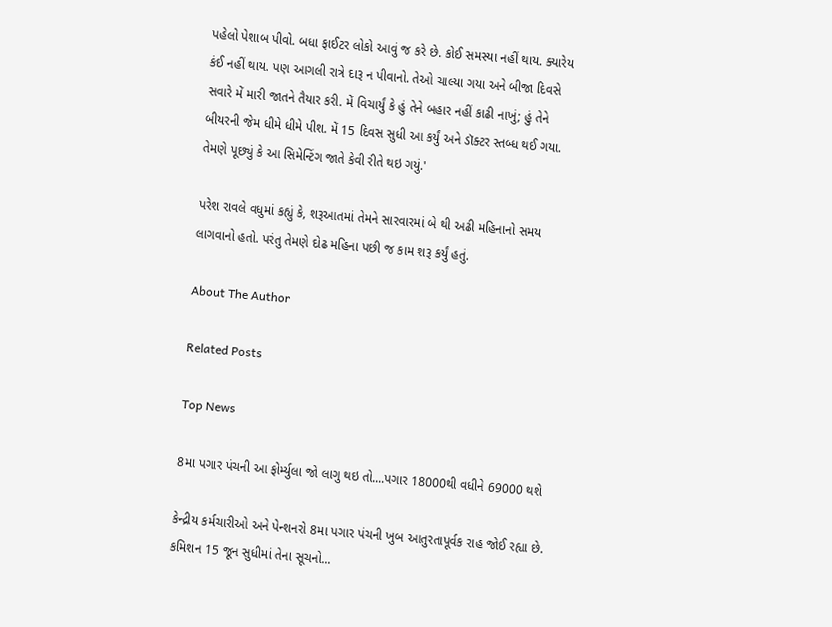પહેલો પેશાબ પીવો. બધા ફાઈટર લોકો આવું જ કરે છે. કોઈ સમસ્યા નહીં થાય. ક્યારેય કંઈ નહીં થાય. પણ આગલી રાત્રે દારૂ ન પીવાનો. તેઓ ચાલ્યા ગયા અને બીજા દિવસે સવારે મેં મારી જાતને તૈયાર કરી. મેં વિચાર્યું કે હું તેને બહાર નહીં કાઢી નાખું; હું તેને બીયરની જેમ ધીમે ધીમે પીશ. મેં 15 દિવસ સુધી આ કર્યું અને ડૉક્ટર સ્તબ્ધ થઈ ગયા. તેમણે પૂછ્યું કે આ સિમેન્ટિંગ જાતે કેવી રીતે થઇ ગયું.'

પરેશ રાવલે વધુમાં કહ્યું કે, શરૂઆતમાં તેમને સારવારમાં બે થી અઢી મહિનાનો સમય લાગવાનો હતો. પરંતુ તેમણે દોઢ મહિના પછી જ કામ શરૂ કર્યું હતું.

About The Author

Related Posts

Top News

8મા પગાર પંચની આ ફોર્મ્યુલા જો લાગુ થઇ તો....પગાર 18000થી વધીને 69000 થશે

કેન્દ્રીય કર્મચારીઓ અને પેન્શનરો 8મા પગાર પંચની ખુબ આતુરતાપૂર્વક રાહ જોઈ રહ્યા છે. કમિશન 15 જૂન સુધીમાં તેના સૂચનો...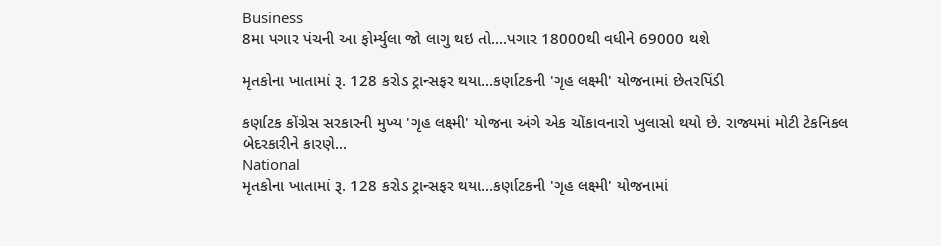Business
8મા પગાર પંચની આ ફોર્મ્યુલા જો લાગુ થઇ તો....પગાર 18000થી વધીને 69000 થશે

મૃતકોના ખાતામાં રૂ. 128 કરોડ ટ્રાન્સફર થયા...કર્ણાટકની 'ગૃહ લક્ષ્મી' યોજનામાં છેતરપિંડી

કર્ણાટક કોંગ્રેસ સરકારની મુખ્ય 'ગૃહ લક્ષ્મી' યોજના અંગે એક ચોંકાવનારો ખુલાસો થયો છે. રાજ્યમાં મોટી ટેકનિકલ બેદરકારીને કારણે...
National
મૃતકોના ખાતામાં રૂ. 128 કરોડ ટ્રાન્સફર થયા...કર્ણાટકની 'ગૃહ લક્ષ્મી' યોજનામાં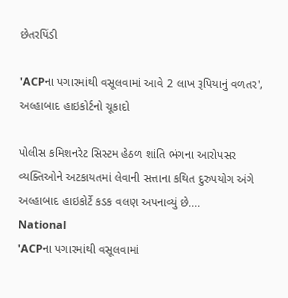છેતરપિંડી

'ACPના પગારમાંથી વસૂલવામાં આવે 2 લાખ રૂપિયાનું વળતર', અલ્હાબાદ હાઇકોર્ટનો ચૂકાદો

પોલીસ કમિશનરેટ સિસ્ટમ હેઠળ શાંતિ ભંગના આરોપસર વ્યક્તિઓને અટકાયતમાં લેવાની સત્તાના કથિત દુરુપયોગ અંગે અલ્હાબાદ હાઇકોર્ટે કડક વલણ અપનાવ્યું છે....
National
'ACPના પગારમાંથી વસૂલવામાં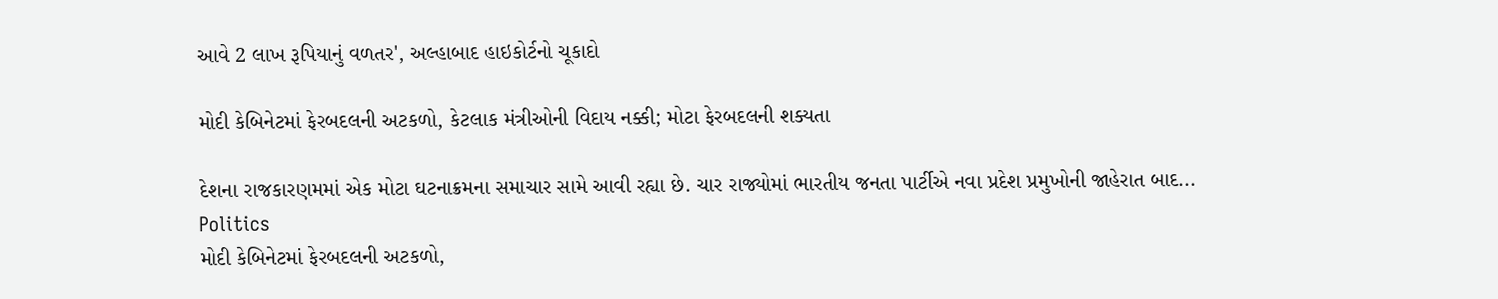આવે 2 લાખ રૂપિયાનું વળતર', અલ્હાબાદ હાઇકોર્ટનો ચૂકાદો

મોદી કેબિનેટમાં ફેરબદલની અટકળો, કેટલાક મંત્રીઓની વિદાય નક્કી; મોટા ફેરબદલની શક્યતા

દેશના રાજકારણમમાં એક મોટા ઘટનાક્રમના સમાચાર સામે આવી રહ્યા છે. ચાર રાજ્યોમાં ભારતીય જનતા પાર્ટીએ નવા પ્રદેશ પ્રમુખોની જાહેરાત બાદ...
Politics
મોદી કેબિનેટમાં ફેરબદલની અટકળો,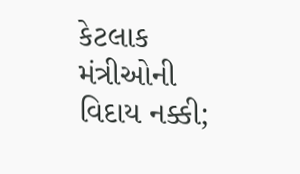કેટલાક મંત્રીઓની વિદાય નક્કી;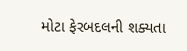મોટા ફેરબદલની શક્યતા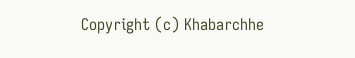Copyright (c) Khabarchhe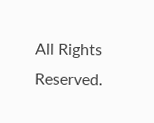All Rights Reserved.